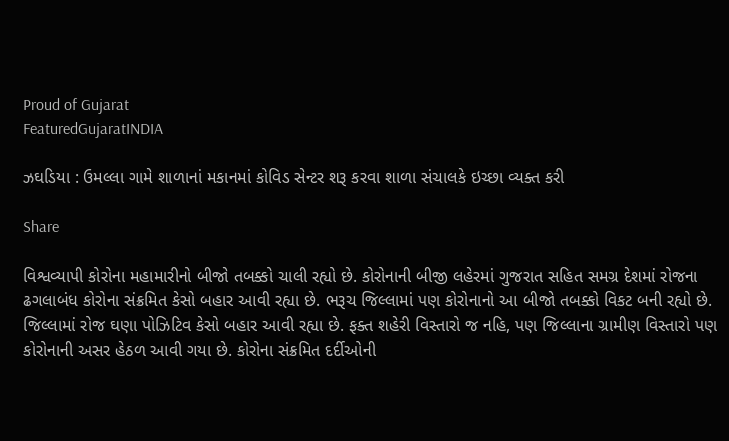Proud of Gujarat
FeaturedGujaratINDIA

ઝઘડિયા : ઉમલ્લા ગામે શાળાનાં મકાનમાં કોવિડ સેન્ટર શરૂ કરવા શાળા સંચાલકે ઇચ્છા વ્યક્ત કરી

Share

વિશ્વવ્યાપી કોરોના મહામારીનો બીજો તબક્કો ચાલી રહ્યો છે. કોરોનાની બીજી લહેરમાં ગુજરાત સહિત સમગ્ર દેશમાં રોજના ઢગલાબંધ કોરોના સંક્રમિત કેસો બહાર આવી રહ્યા છે. ભરૂચ જિલ્લામાં પણ કોરોનાનો આ બીજો તબક્કો વિકટ બની રહ્યો છે. જિલ્લામાં રોજ ઘણા પોઝિટિવ કેસો બહાર આવી રહ્યા છે. ફક્ત શહેરી વિસ્તારો જ નહિ, પણ જિલ્લાના ગ્રામીણ વિસ્તારો પણ કોરોનાની અસર હેઠળ આવી ગયા છે. કોરોના સંક્રમિત દર્દીઓની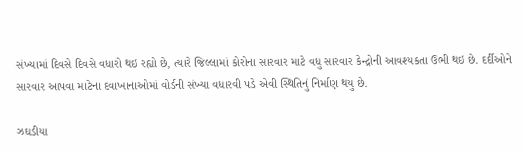સંખ્યામાં દિવસે દિવસે વધારો થઇ રહ્યો છે, ત્યારે જિલ્લામાં કોરોના સારવાર માટે વધુ સારવાર કેન્દ્રોની આવશ્યકતા ઉભી થઇ છે. દર્દીઓને સારવાર આપવા માટેના દવાખાનાઓમાં વોર્ડની સંખ્યા વધારવી પડે એવી સ્થિતિનું નિર્માણ થયુ છે.

ઝઘડીયા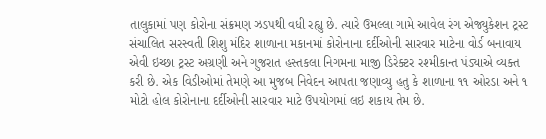તાલુકામાં પણ કોરોના સંક્રમણ ઝડપથી વધી રહ્યુ છે. ત્યારે ઉમલ્લા ગામે આવેલ રંગ એજ્યુકેશન ટ્રસ્ટ સંચાલિત સરસ્વતી શિશુ મંદિર શાળાના મકાનમાં કોરોનાના દર્દીઓની સારવાર માટેના વોર્ડ બનાવાય એવી ઇચ્છા ટ્રસ્ટ અગ્રણી અને ગુજરાત હસ્તકલા નિગમના માજી ડિરેક્ટર રશ્મીકાન્ત પંડ્યાએ વ્યક્ત કરી છે. એક વિડીઓમાં તેમણે આ મુજબ નિવેદન આપતા જણાવ્યુ હતુ કે શાળાના ૧૧ ઓરડા અને ૧ મોટો હોલ કોરોનાના દર્દીઓની સારવાર માટે ઉપયોગમાં લઇ શકાય તેમ છે.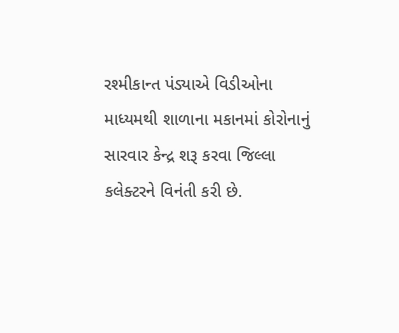રશ્મીકાન્ત પંડ્યાએ વિડીઓના માધ્યમથી શાળાના મકાનમાં કોરોનાનું સારવાર કેન્દ્ર શરૂ કરવા જિલ્લા કલેક્ટરને વિનંતી કરી છે.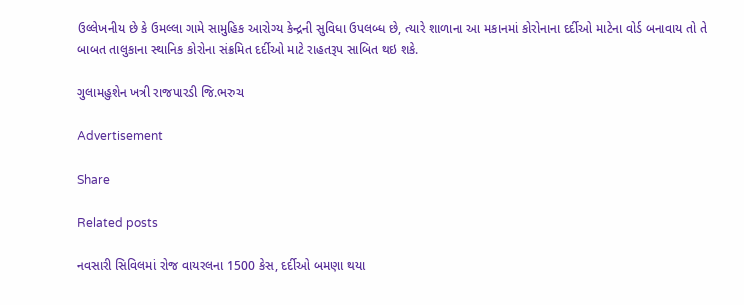ઉલ્લેખનીય છે કે ઉમલ્લા ગામે સામુહિક આરોગ્ય કેન્દ્રની સુવિધા ઉપલબ્ધ છે, ત્યારે શાળાના આ મકાનમાં કોરોનાના દર્દીઓ માટેના વોર્ડ બનાવાય તો તે બાબત તાલુકાના સ્થાનિક કોરોના સંક્રમિત દર્દીઓ માટે રાહતરૂપ સાબિત થઇ શકે.

ગુલામહુશેન ખત્રી રાજપારડી જિ.ભરુચ

Advertisement

Share

Related posts

નવસારી સિવિલમાં રોજ વાયરલના 1500 કેસ, દર્દીઓ બમણા થયા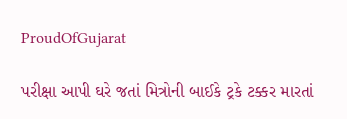ProudOfGujarat

પરીક્ષા આપી ઘરે જતાં મિત્રોની બાઈકે ટ્રકે ટક્કર મારતાં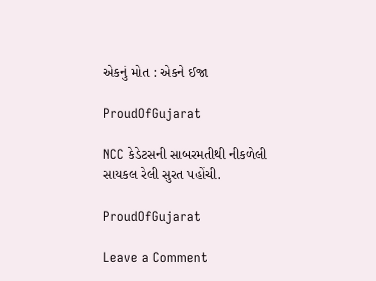એકનું મોત : એકને ઈજા

ProudOfGujarat

NCC કેડેટસની સાબરમતીથી નીકળેલી સાયકલ રેલી સુરત પહોંચી.

ProudOfGujarat

Leave a Comment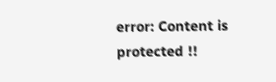error: Content is protected !!